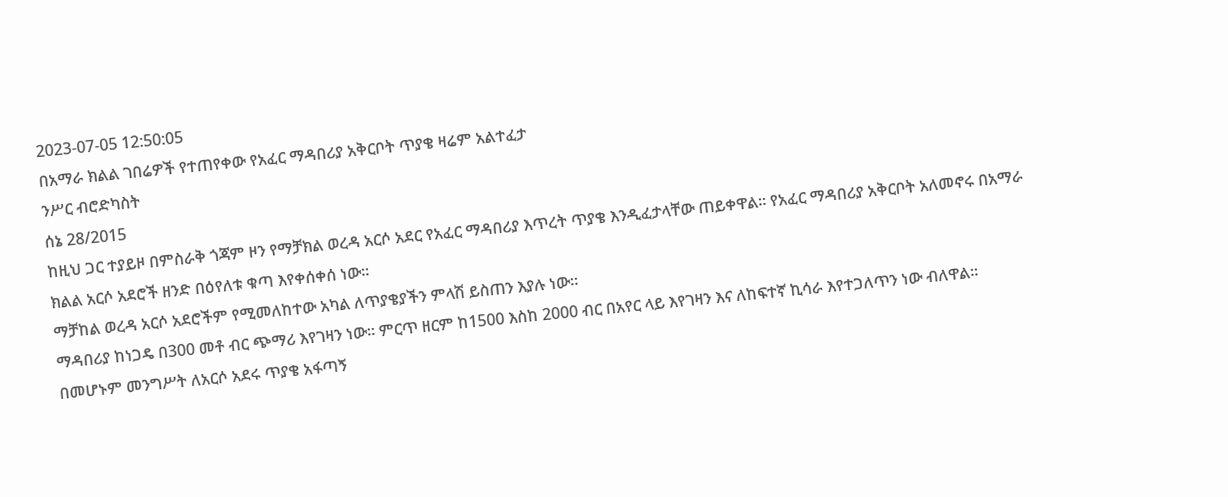2023-07-05 12:50:05
በአማራ ክልል ገበሬዎች የተጠየቀው የአፈር ማዳበሪያ አቅርቦት ጥያቄ ዛሬም አልተፈታ
ንሥር ብሮድካስት
ሰኔ 28/2015
ከዚህ ጋር ተያይዞ በምስራቅ ጎጃም ዞን የማቻክል ወረዳ አርሶ አደር የአፈር ማዳበሪያ እጥረት ጥያቄ እንዲፈታላቸው ጠይቀዋል። የአፈር ማዳበሪያ አቅርቦት አለመኖሩ በአማራ ክልል አርሶ አደሮች ዘንድ በዕየለቱ ቁጣ እየቀሰቀሰ ነው።
ማቻከል ወረዳ አርሶ አደሮችም የሚመለከተው አካል ለጥያቄያችን ምላሽ ይስጠን እያሉ ነው።
ማዳበሪያ ከነጋዴ በ300 መቶ ብር ጭማሪ እየገዛን ነው። ምርጥ ዘርም ከ1500 እስከ 2000 ብር በአየር ላይ እየገዛን እና ለከፍተኛ ኪሳራ እየተጋለጥን ነው ብለዋል።
በመሆኑም መንግሥት ለአርሶ አደሩ ጥያቄ አፋጣኝ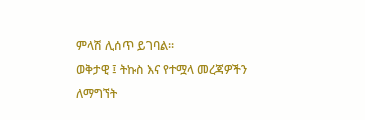ምላሽ ሊሰጥ ይገባል።
ወቅታዊ ፤ ትኩስ እና የተሟላ መረጃዎችን ለማግኘት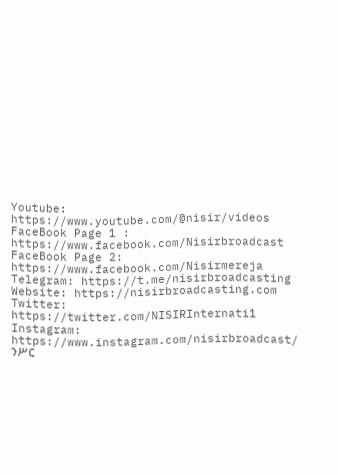Youtube: https://www.youtube.com/@nisir/videos
FaceBook Page 1 : https://www.facebook.com/Nisirbroadcast
FaceBook Page 2: https://www.facebook.com/Nisirmereja
Telegram: https://t.me/nisirbroadcasting
Website: https://nisirbroadcasting.com
Twitter: https://twitter.com/NISIRInternati1
Instagram: https://www.instagram.com/nisirbroadcast/
ንሥር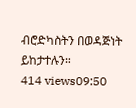ብሮድካስትን በወዳጅነት ይከታተሉን።
414 views09:50